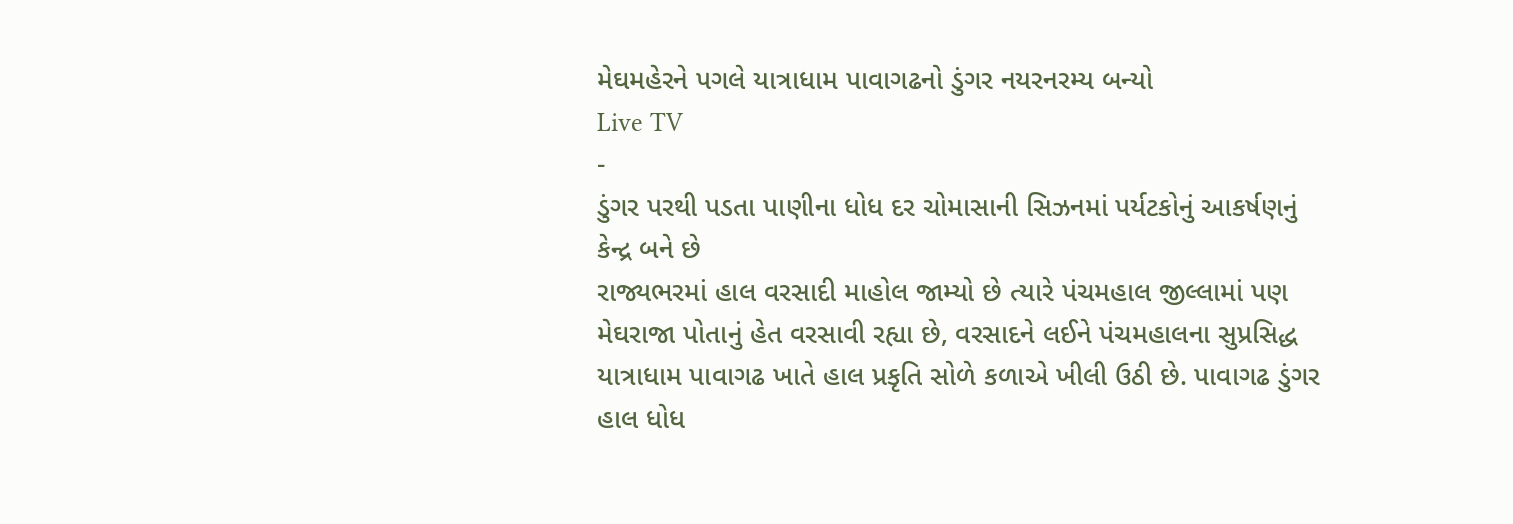મેઘમહેરને પગલે યાત્રાધામ પાવાગઢનો ડુંગર નયરનરમ્ય બન્યો
Live TV
-
ડુંગર પરથી પડતા પાણીના ધોધ દર ચોમાસાની સિઝનમાં પર્યટકોનું આકર્ષણનું કેન્દ્ર બને છે
રાજ્યભરમાં હાલ વરસાદી માહોલ જામ્યો છે ત્યારે પંચમહાલ જીલ્લામાં પણ મેઘરાજા પોતાનું હેત વરસાવી રહ્યા છે, વરસાદને લઈને પંચમહાલના સુપ્રસિદ્ધ યાત્રાધામ પાવાગઢ ખાતે હાલ પ્રકૃતિ સોળે કળાએ ખીલી ઉઠી છે. પાવાગઢ ડુંગર હાલ ધોધ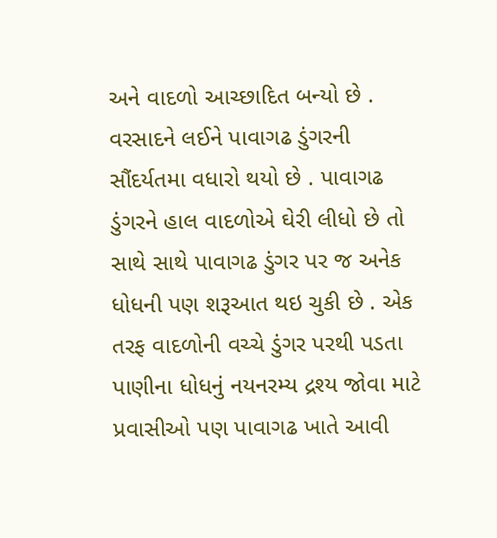અને વાદળો આચ્છાદિત બન્યો છે . વરસાદને લઈને પાવાગઢ ડુંગરની સૌંદર્યતમા વધારો થયો છે . પાવાગઢ ડુંગરને હાલ વાદળોએ ઘેરી લીધો છે તો સાથે સાથે પાવાગઢ ડુંગર પર જ અનેક ધોધની પણ શરૂઆત થઇ ચુકી છે . એક તરફ વાદળોની વચ્ચે ડુંગર પરથી પડતા પાણીના ધોધનું નયનરમ્ય દ્રશ્ય જોવા માટે પ્રવાસીઓ પણ પાવાગઢ ખાતે આવી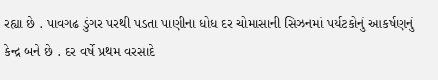રહ્યા છે . પાવગઢ ડુંગર પરથી પડતા પાણીના ધોધ દર ચોમાસાની સિઝનમાં પર્યટકોનું આકર્ષણનું કેન્દ્ર બને છે . દર વર્ષે પ્રથમ વરસાદે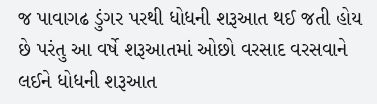જ પાવાગઢ ડુંગર પરથી ધોધની શરૂઆત થઈ જતી હોય છે પરંતુ આ વર્ષે શરૂઆતમાં ઓછો વરસાદ વરસવાને લઈને ધોધની શરૂઆત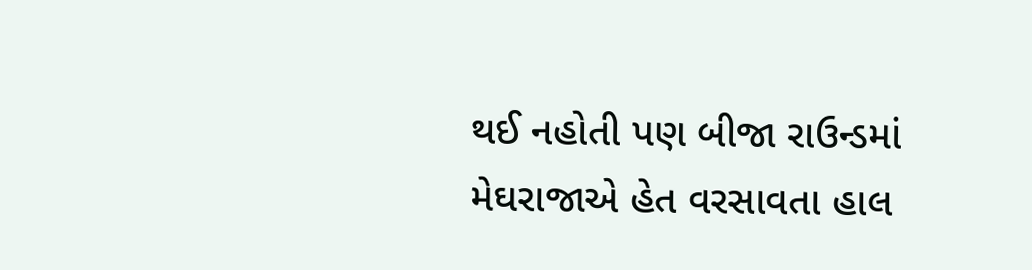થઈ નહોતી પણ બીજા રાઉન્ડમાં મેઘરાજાએ હેત વરસાવતા હાલ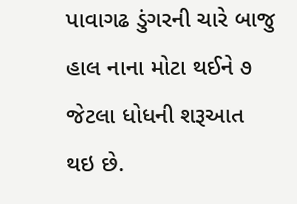પાવાગઢ ડુંગરની ચારે બાજુ હાલ નાના મોટા થઈને ૭ જેટલા ધોધની શરૂઆત થઇ છે.